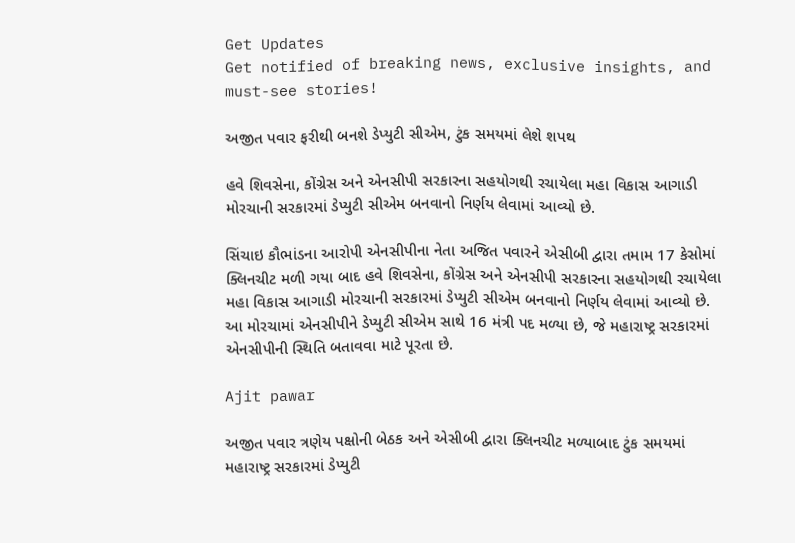Get Updates
Get notified of breaking news, exclusive insights, and must-see stories!

અજીત પવાર ફરીથી બનશે ડેપ્યુટી સીએમ, ટુંક સમયમાં લેશે શપથ

હવે શિવસેના, કોંગ્રેસ અને એનસીપી સરકારના સહયોગથી રચાયેલા મહા વિકાસ આગાડી મોરચાની સરકારમાં ડેપ્યુટી સીએમ બનવાનો નિર્ણય લેવામાં આવ્યો છે.

સિંચાઇ કૌભાંડના આરોપી એનસીપીના નેતા અજિત પવારને એસીબી દ્વારા તમામ 17 કેસોમાં ક્લિનચીટ મળી ગયા બાદ હવે શિવસેના, કોંગ્રેસ અને એનસીપી સરકારના સહયોગથી રચાયેલા મહા વિકાસ આગાડી મોરચાની સરકારમાં ડેપ્યુટી સીએમ બનવાનો નિર્ણય લેવામાં આવ્યો છે. આ મોરચામાં એનસીપીને ડેપ્યુટી સીએમ સાથે 16 મંત્રી પદ મળ્યા છે, જે મહારાષ્ટ્ર સરકારમાં એનસીપીની સ્થિતિ બતાવવા માટે પૂરતા છે.

Ajit pawar

અજીત પવાર ત્રણેય પક્ષોની બેઠક અને એસીબી દ્વારા ક્લિનચીટ મળ્યાબાદ ટુંક સમયમાં મહારાષ્ટ્ર સરકારમાં ડેપ્યુટી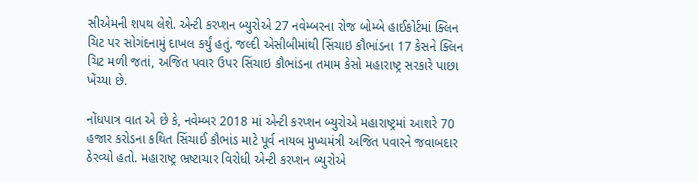સીએમની શપથ લેશે. એન્ટી કરપ્શન બ્યુરોએ 27 નવેમ્બરના રોજ બોમ્બે હાઈકોર્ટમાં ક્લિન ચિટ પર સોગંદનામું દાખલ કર્યું હતું. જલ્દી એસીબીમાંથી સિંચાઇ કૌભાંડના 17 કેસને ક્લિન ચિટ મળી જતાં, અજિત પવાર ઉપર સિંચાઇ કૌભાંડના તમામ કેસો મહારાષ્ટ્ર સરકારે પાછા ખેંચ્યા છે.

નોંધપાત્ર વાત એ છે કે, નવેમ્બર 2018 માં એન્ટી કરપ્શન બ્યુરોએ મહારાષ્ટ્રમાં આશરે 70 હજાર કરોડના કથિત સિંચાઈ કૌભાંડ માટે પૂર્વ નાયબ મુખ્યમંત્રી અજિત પવારને જવાબદાર ઠેરવ્યો હતો. મહારાષ્ટ્ર ભ્રષ્ટાચાર વિરોધી એન્ટી કરપ્શન બ્યુરોએ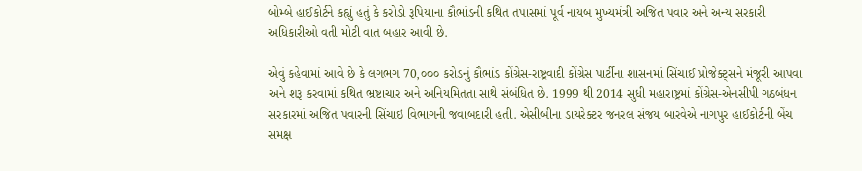બોમ્બે હાઈકોર્ટને કહ્યું હતું કે કરોડો રૂપિયાના કૌભાંડની કથિત તપાસમાં પૂર્વ નાયબ મુખ્યમંત્રી અજિત પવાર અને અન્ય સરકારી અધિકારીઓ વતી મોટી વાત બહાર આવી છે.

એવું કહેવામાં આવે છે કે લગભગ 70,૦૦૦ કરોડનું કૌભાંડ કોંગ્રેસ-રાષ્ટ્રવાદી કોંગ્રેસ પાર્ટીના શાસનમાં સિંચાઈ પ્રોજેક્ટ્સને મંજૂરી આપવા અને શરૂ કરવામાં કથિત ભ્રષ્ટાચાર અને અનિયમિતતા સાથે સંબંધિત છે. 1999 થી 2014 સુધી મહારાષ્ટ્રમાં કોંગ્રેસ-એનસીપી ગઠબંધન સરકારમાં અજિત પવારની સિંચાઇ વિભાગની જવાબદારી હતી. એસીબીના ડાયરેક્ટર જનરલ સંજય બારવેએ નાગપુર હાઈકોર્ટની બેંચ સમક્ષ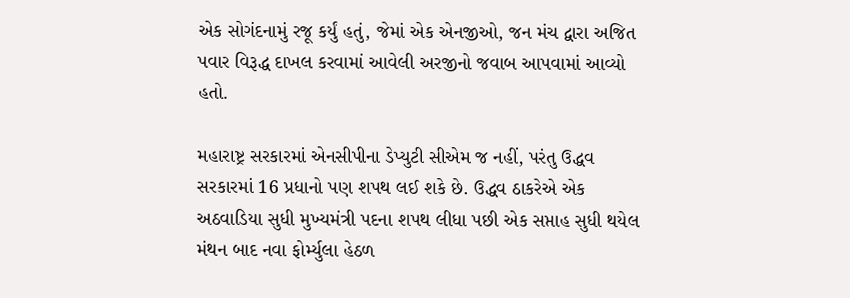એક સોગંદનામું રજૂ કર્યું હતું, જેમાં એક એનજીઓ, જન મંચ દ્વારા અજિત પવાર વિરૂદ્ધ દાખલ કરવામાં આવેલી અરજીનો જવાબ આપવામાં આવ્યો હતો.

મહારાષ્ટ્ર સરકારમાં એનસીપીના ડેપ્યુટી સીએમ જ નહીં, પરંતુ ઉદ્ધવ સરકારમાં 16 પ્રધાનો પણ શપથ લઈ શકે છે. ઉદ્ધવ ઠાકરેએ એક અઠવાડિયા સુધી મુખ્યમંત્રી પદના શપથ લીધા પછી એક સપ્તાહ સુધી થયેલ મંથન બાદ નવા ફોર્મ્યુલા હેઠળ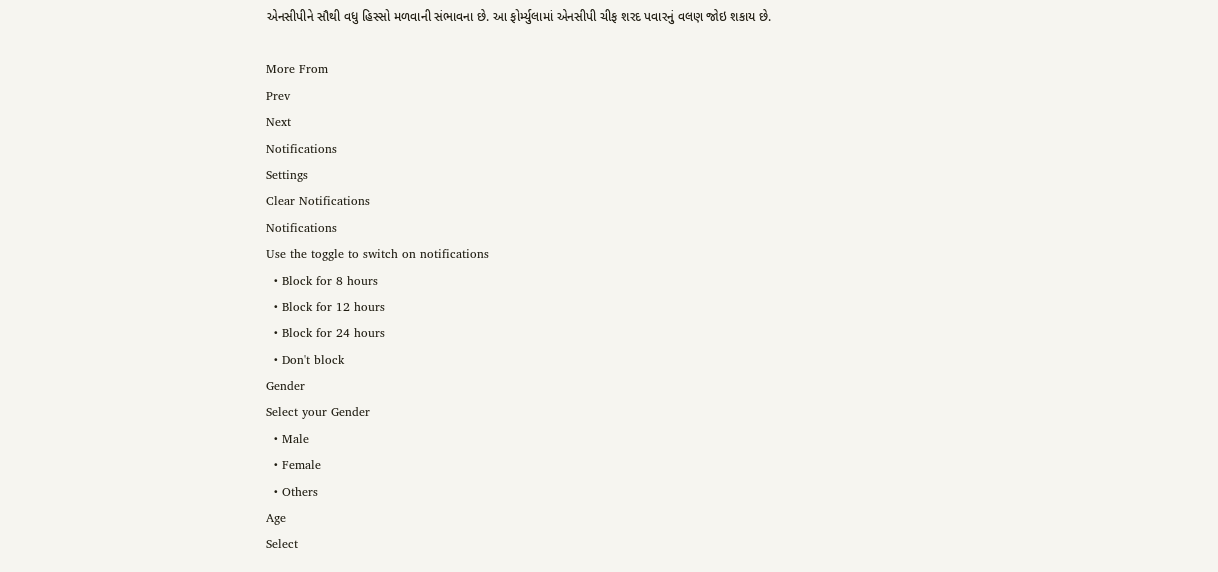એનસીપીને સૌથી વધુ હિસ્સો મળવાની સંભાવના છે. આ ફોર્મ્યુલામાં એનસીપી ચીફ શરદ પવારનું વલણ જોઇ શકાય છે.

More From
Prev
Next
Notifications
Settings
Clear Notifications
Notifications
Use the toggle to switch on notifications
  • Block for 8 hours
  • Block for 12 hours
  • Block for 24 hours
  • Don't block
Gender
Select your Gender
  • Male
  • Female
  • Others
Age
Select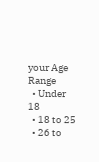your Age Range
  • Under 18
  • 18 to 25
  • 26 to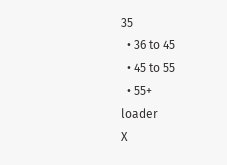35
  • 36 to 45
  • 45 to 55
  • 55+
loader
X